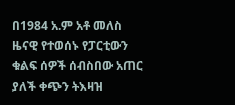በ1984 አ.ም አቶ መለስ ዜናዊ የተወሰኑ የፓርቲውን ቁልፍ ሰዎች ሰብስበው አጠር ያለች ቀጭን ትእዛዝ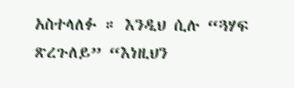አስተላለፉ ። እንዲህ ሲሉ “ጓሃፍ ጽረጉለይ” “እነዚህን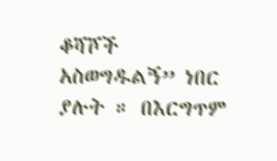ቆሻሾች አስወግዱልኝ” ነበር ያሉት ። በእርግጥም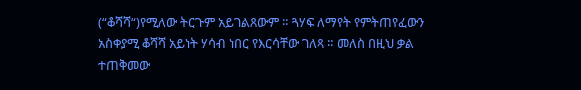(“ቆሻሻ“)የሚለው ትርጉም አይገልጸውም ። ጓሃፍ ለማየት የምትጠየፈውን አስቀያሚ ቆሻሻ አይነት ሃሳብ ነበር የእርሳቸው ገለጻ ። መለስ በዚህ ቃል ተጠቅመው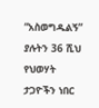“አስወግዱልኝ” ያሉትን 36 ሺህ የህወሃት ታጋዮችን ነበር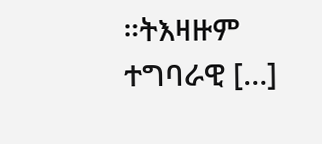።ትእዛዙም ተግባራዊ […]